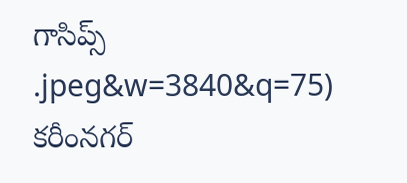గాసిప్స్
.jpeg&w=3840&q=75)
కరీంనగర్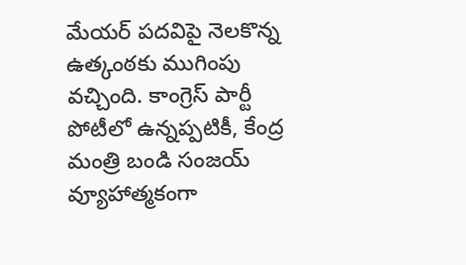మేయర్ పదవిపై నెలకొన్న ఉత్కంఠకు ముగింపు వచ్చింది. కాంగ్రెస్ పార్టీ పోటీలో ఉన్నప్పటికీ, కేంద్ర మంత్రి బండి సంజయ్ వ్యూహాత్మకంగా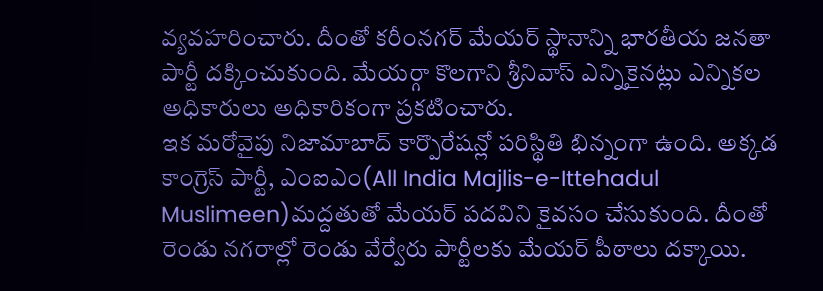వ్యవహరించారు. దీంతో కరీంనగర్ మేయర్ స్థానాన్ని భారతీయ జనతా పార్టీ దక్కించుకుంది. మేయర్గా కొలగాని శ్రీనివాస్ ఎన్నికైనట్లు ఎన్నికల అధికారులు అధికారికంగా ప్రకటించారు.
ఇక మరోవైపు నిజామాబాద్ కార్పొరేషన్లో పరిస్థితి భిన్నంగా ఉంది. అక్కడ కాంగ్రెస్ పార్టీ, ఎంఐఎం(All India Majlis-e-Ittehadul Muslimeen)మద్దతుతో మేయర్ పదవిని కైవసం చేసుకుంది. దీంతో రెండు నగరాల్లో రెండు వేర్వేరు పార్టీలకు మేయర్ పీఠాలు దక్కాయి.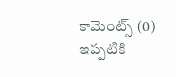కామెంట్స్ (0)
ఇప్పటికి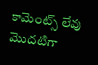కామెంట్స్ లేవు
మొదటిగా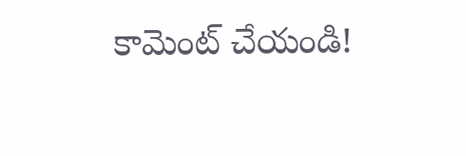కామెంట్ చేయండి!